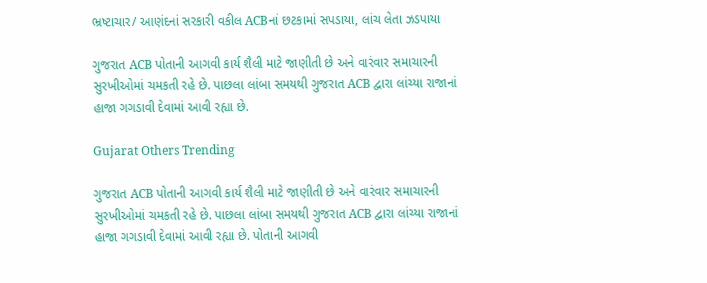ભ્રષ્ટાચાર/ આણંદનાં સરકારી વકીલ ACBનાં છટકામાં સપડાયા, લાંચ લેતા ઝડપાયા

ગુજરાત ACB પોતાની આગવી કાર્ય શૈલી માટે જાણીતી છે અને વારંવાર સમાચારની સુરખીઓમાં ચમકતી રહે છે. પાછલા લાંબા સમયથી ગુજરાત ACB દ્વારા લાંચ્યા રાજાનાં હાજા ગગડાવી દેવામાં આવી રહ્યા છે.

Gujarat Others Trending

ગુજરાત ACB પોતાની આગવી કાર્ય શૈલી માટે જાણીતી છે અને વારંવાર સમાચારની સુરખીઓમાં ચમકતી રહે છે. પાછલા લાંબા સમયથી ગુજરાત ACB દ્વારા લાંચ્યા રાજાનાં હાજા ગગડાવી દેવામાં આવી રહ્યા છે. પોતાની આગવી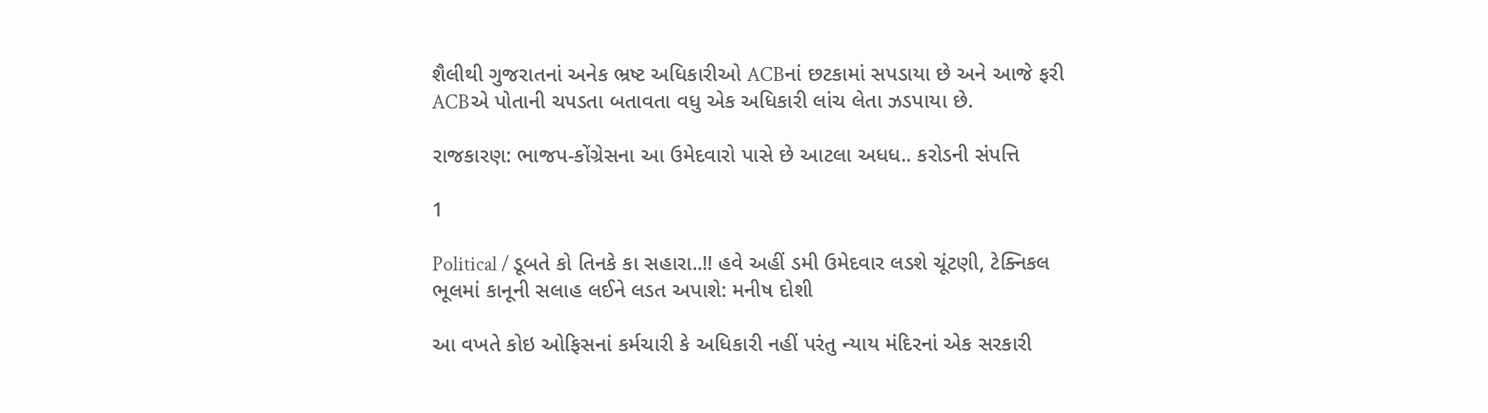શૈલીથી ગુજરાતનાં અનેક ભ્રષ્ટ અધિકારીઓ ACBનાં છટકામાં સપડાયા છે અને આજે ફરી ACBએ પોતાની ચપડતા બતાવતા વધુ એક અધિકારી લાંચ લેતા ઝડપાયા છે.

રાજકારણ: ભાજપ-કોંગ્રેસના આ ઉમેદવારો પાસે છે આટલા અધધ.. કરોડની સંપત્તિ

1

Political / ડૂબતે કો તિનકે કા સહારા..!! હવે અહીં ડમી ઉમેદવાર લડશે ચૂંટણી, ટેક્નિકલ ભૂલમાં કાનૂની સલાહ લઈને લડત અપાશે: મનીષ દોશી

આ વખતે કોઇ ઓફિસનાં કર્મચારી કે અધિકારી નહીં પરંતુ ન્યાય મંદિરનાં એક સરકારી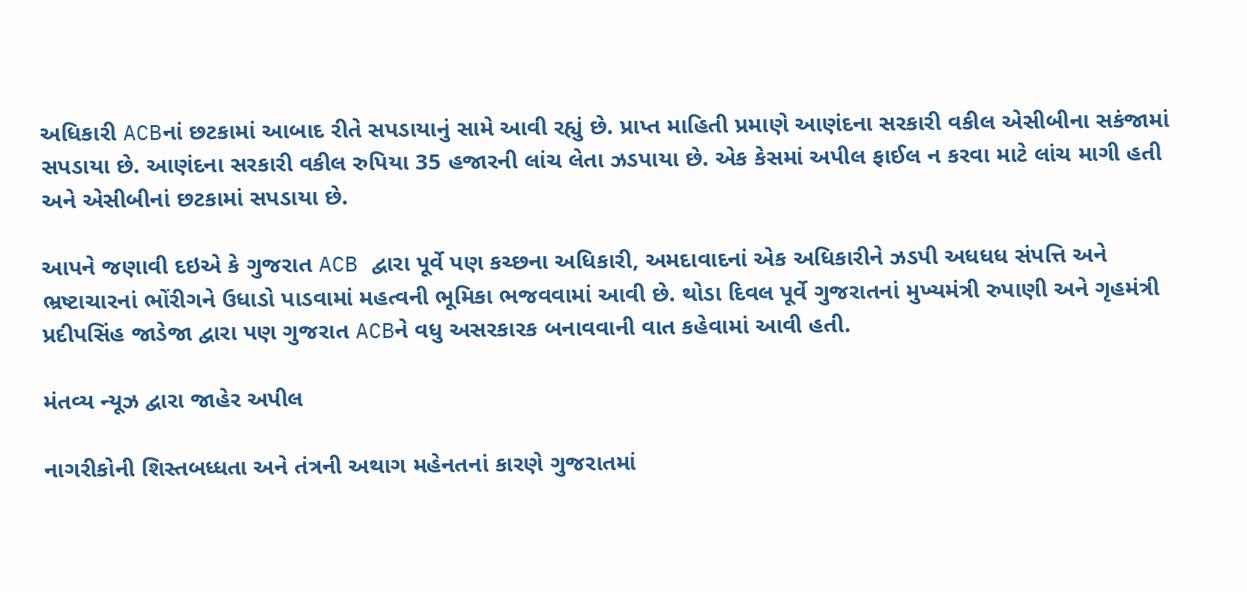અધિકારી ACBનાં છટકામાં આબાદ રીતે સપડાયાનું સામે આવી રહ્યું છે. પ્રાપ્ત માહિતી પ્રમાણે આણંદના સરકારી વકીલ એસીબીના સકંજામાં સપડાયા છે. આણંદના સરકારી વકીલ રુપિયા 35 હજારની લાંચ લેતા ઝડપાયા છે. એક કેસમાં અપીલ ફાઈલ ન કરવા માટે લાંચ માગી હતી અને એસીબીનાં છટકામાં સપડાયા છે.

આપને જણાવી દઇએ કે ગુજરાત ACB દ્વારા પૂર્વે પણ કચ્છના અધિકારી, અમદાવાદનાં એક અધિકારીને ઝડપી અધધધ સંપત્તિ અને ભ્રષ્ટાચારનાં ભોંરીગને ઉધાડો પાડવામાં મહત્વની ભૂમિકા ભજવવામાં આવી છે. થોડા દિવલ પૂર્વે ગુજરાતનાં મુખ્યમંત્રી રુપાણી અને ગૃહમંત્રી પ્રદીપસિંહ જાડેજા દ્વારા પણ ગુજરાત ACBને વધુ અસરકારક બનાવવાની વાત કહેવામાં આવી હતી.

મંતવ્ય ન્યૂઝ દ્વારા જાહેર અપીલ

નાગરીકોની શિસ્તબધ્ધતા અને તંત્રની અથાગ મહેનતનાં કારણે ગુજરાતમાં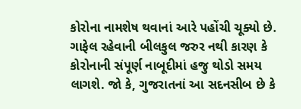કોરોના નામશેષ થવાનાં આરે પહોંચી ચૂક્યો છે. ગાફેલ રહેવાની બીલકુલ જરુર નથી કારણ કે કોરોનાની સંપૂર્ણ નાબૂદીમાં હજુ થોડો સમય લાગશે. જો કે, ગુજરાતનાં આ સદનસીબ છે કે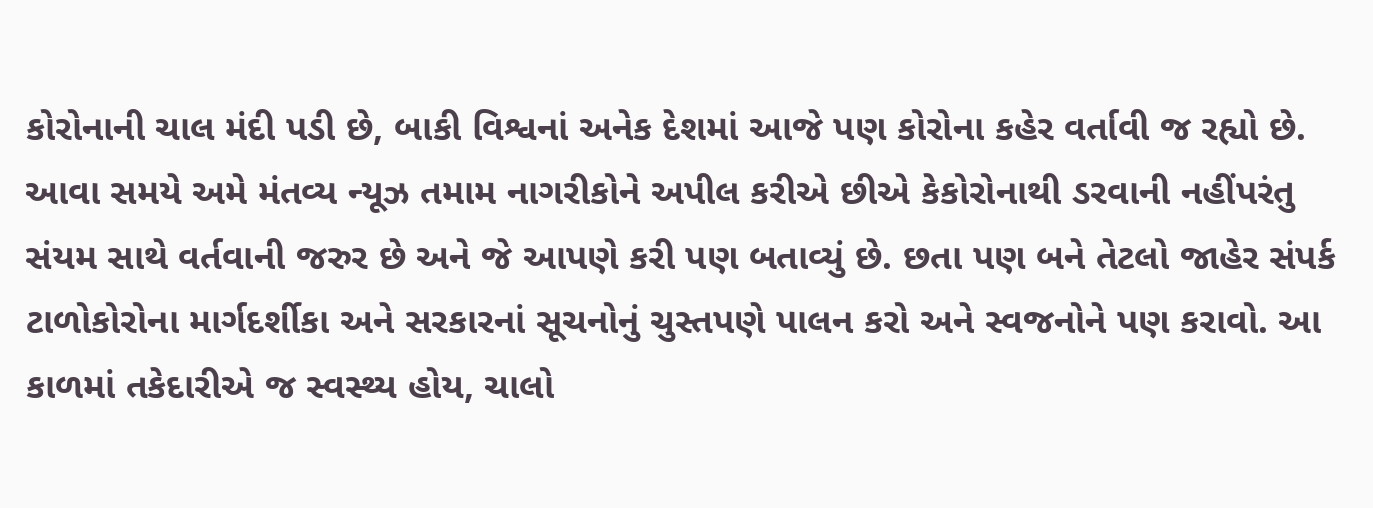કોરોનાની ચાલ મંદી પડી છે, બાકી વિશ્વનાં અનેક દેશમાં આજે પણ કોરોના કહેર વર્તાવી જ રહ્યો છે. આવા સમયે અમે મંતવ્ય ન્યૂઝ તમામ નાગરીકોને અપીલ કરીએ છીએ કેકોરોનાથી ડરવાની નહીંપરંતુ સંયમ સાથે વર્તવાની જરુર છે અને જે આપણે કરી પણ બતાવ્યું છે. છતા પણ બને તેટલો જાહેર સંપર્ક ટાળોકોરોના માર્ગદર્શીકા અને સરકારનાં સૂચનોનું ચુસ્તપણે પાલન કરો અને સ્વજનોને પણ કરાવો. આ કાળમાં તકેદારીએ જ સ્વસ્થ્ય હોય, ચાલો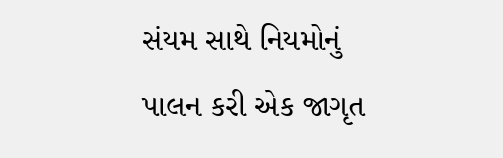સંયમ સાથે નિયમોનું પાલન કરી એક જાગૃત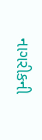નાગરીકની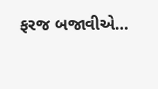ફરજ બજાવીએ…